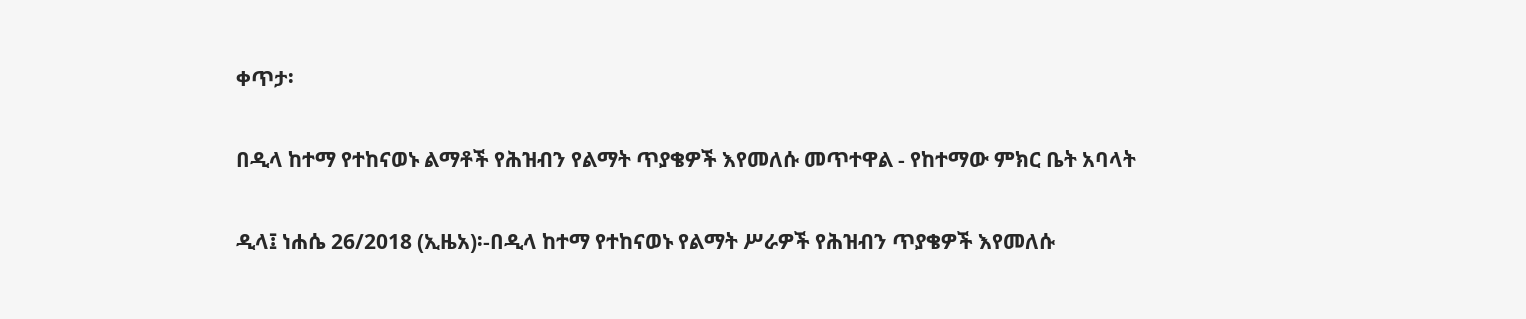ቀጥታ፡

በዲላ ከተማ የተከናወኑ ልማቶች የሕዝብን የልማት ጥያቄዎች እየመለሱ መጥተዋል - የከተማው ምክር ቤት አባላት

ዲላ፤ ነሐሴ 26/2018 (ኢዜአ)፡-በዲላ ከተማ የተከናወኑ የልማት ሥራዎች የሕዝብን ጥያቄዎች እየመለሱ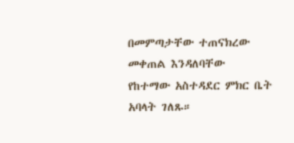በመምጣታቸው ተጠናክረው መቀጠል እንዳለባቸው  የከተማው አስተዳደር ምክር ቤት አባላት ገለጹ።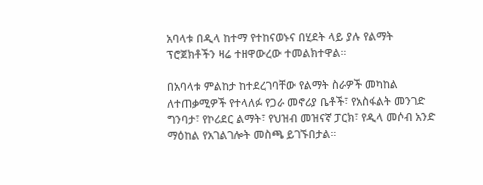አባላቱ በዲላ ከተማ የተከናወኑና በሂደት ላይ ያሉ የልማት ፕሮጀክቶችን ዛሬ ተዘዋውረው ተመልክተዋል።

በአባላቱ ምልከታ ከተደረገባቸው የልማት ስራዎች መካከል ለተጠቃሚዎች የተላለፉ የጋራ መኖሪያ ቤቶች፣ የአስፋልት መንገድ ግንባታ፣ የኮሪደር ልማት፣ የህዝብ መዝናኛ ፓርክ፣ የዲላ መሶብ አንድ ማዕከል የአገልገሎት መስጫ ይገኙበታል።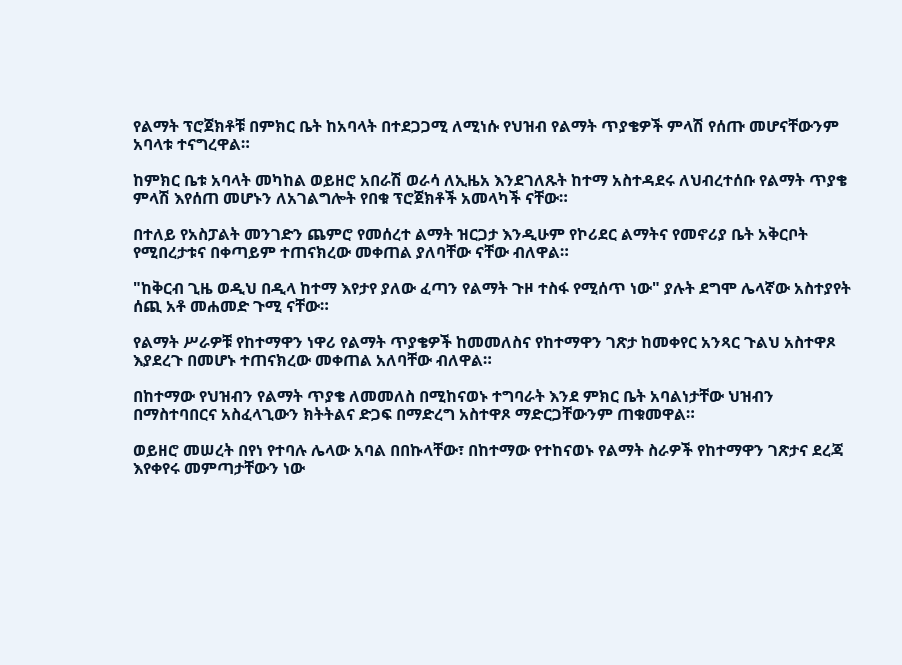የልማት ፕሮጀክቶቹ በምክር ቤት ከአባላት በተደጋጋሚ ለሚነሱ የህዝብ የልማት ጥያቄዎች ምላሽ የሰጡ መሆናቸውንም አባላቱ ተናግረዋል።

ከምክር ቤቱ አባላት መካከል ወይዘሮ አበራሽ ወራሳ ለኢዜአ እንደገለጹት ከተማ አስተዳደሩ ለህብረተሰቡ የልማት ጥያቄ ምላሽ እየሰጠ መሆኑን ለአገልግሎት የበቁ ፕሮጀክቶች አመላካች ናቸው።

በተለይ የአስፓልት መንገድን ጨምሮ የመሰረተ ልማት ዝርጋታ እንዲሁም የኮሪደር ልማትና የመኖሪያ ቤት አቅርቦት የሚበረታቱና በቀጣይም ተጠናክረው መቀጠል ያለባቸው ናቸው ብለዋል።

"ከቅርብ ጊዜ ወዲህ በዲላ ከተማ እየታየ ያለው ፈጣን የልማት ጉዞ ተስፋ የሚሰጥ ነው" ያሉት ደግሞ ሌላኛው አስተያየት ሰጪ አቶ መሐመድ ጉሚ ናቸው።

የልማት ሥራዎቹ የከተማዋን ነዋሪ የልማት ጥያቄዎች ከመመለስና የከተማዋን ገጽታ ከመቀየር አንጻር ጉልህ አስተዋጾ እያደረጉ በመሆኑ ተጠናክረው መቀጠል አለባቸው ብለዋል።

በከተማው የህዝብን የልማት ጥያቄ ለመመለስ በሚከናወኑ ተግባራት እንደ ምክር ቤት አባልነታቸው ህዝብን በማስተባበርና አስፈላጊውን ክትትልና ድጋፍ በማድረግ አስተዋጾ ማድርጋቸውንም ጠቁመዋል።

ወይዘሮ መሠረት በየነ የተባሉ ሌላው አባል በበኩላቸው፣ በከተማው የተከናወኑ የልማት ስራዎች የከተማዋን ገጽታና ደረጃ እየቀየሩ መምጣታቸውን ነው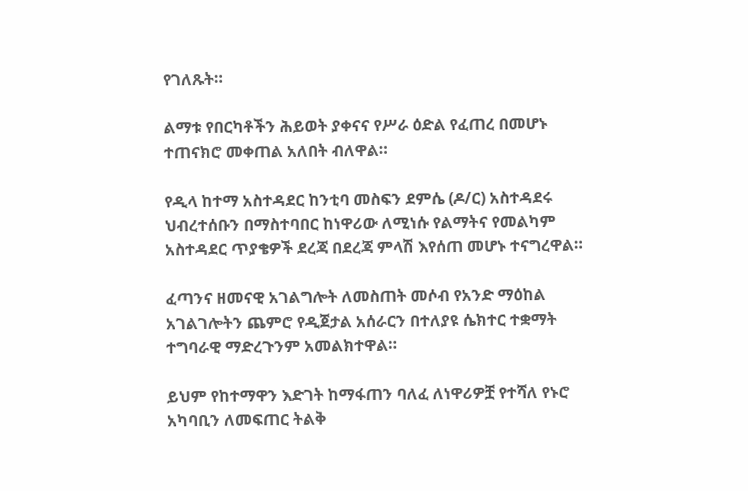የገለጹት።

ልማቱ የበርካቶችን ሕይወት ያቀናና የሥራ ዕድል የፈጠረ በመሆኑ ተጠናክሮ መቀጠል አለበት ብለዋል።

የዲላ ከተማ አስተዳደር ከንቲባ መስፍን ደምሴ (ዶ/ር) አስተዳደሩ ህብረተሰቡን በማስተባበር ከነዋሪው ለሚነሱ የልማትና የመልካም አስተዳደር ጥያቄዎች ደረጃ በደረጃ ምላሽ እየሰጠ መሆኑ ተናግረዋል።

ፈጣንና ዘመናዊ አገልግሎት ለመስጠት መሶብ የአንድ ማዕከል አገልገሎትን ጨምሮ የዲጀታል አሰራርን በተለያዩ ሴክተር ተቋማት ተግባራዊ ማድረጉንም አመልክተዋል።

ይህም የከተማዋን እድገት ከማፋጠን ባለፈ ለነዋሪዎቿ የተሻለ የኑሮ አካባቢን ለመፍጠር ትልቅ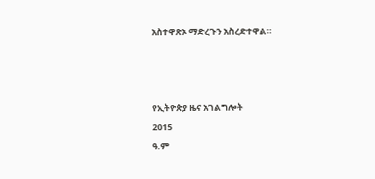አስተዋጽኦ ማድረጉን አስረድተዋል።



የኢትዮጵያ ዜና አገልግሎት
2015
ዓ.ም